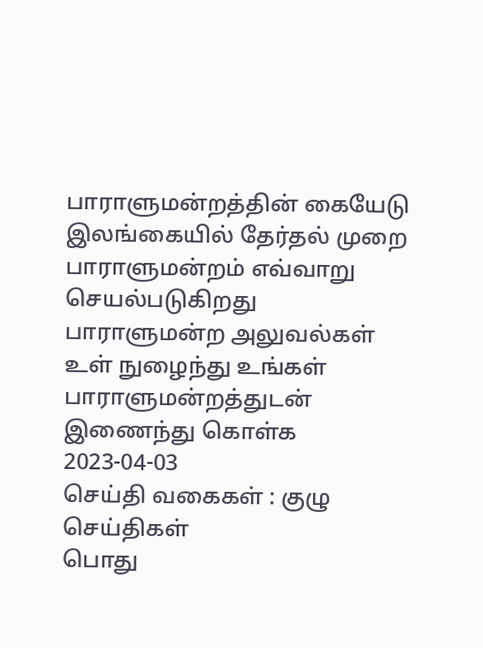பாராளுமன்றத்தின் கையேடு
இலங்கையில் தேர்தல் முறை
பாராளுமன்றம் எவ்வாறு செயல்படுகிறது
பாராளுமன்ற அலுவல்கள்
உள் நுழைந்து உங்கள் பாராளுமன்றத்துடன் இணைந்து கொள்க
2023-04-03
செய்தி வகைகள் : குழு செய்திகள்
பொது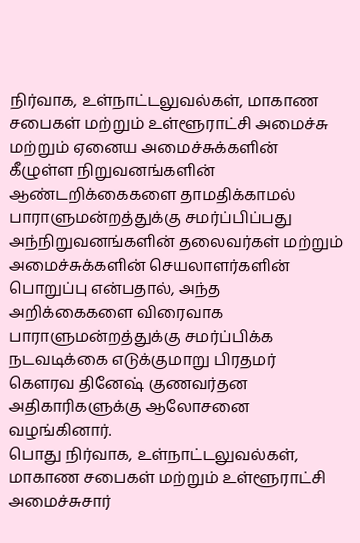நிர்வாக, உள்நாட்டலுவல்கள், மாகாண சபைகள் மற்றும் உள்ளூராட்சி அமைச்சு மற்றும் ஏனைய அமைச்சுக்களின் கீழுள்ள நிறுவனங்களின் ஆண்டறிக்கைகளை தாமதிக்காமல் பாராளுமன்றத்துக்கு சமர்ப்பிப்பது அந்நிறுவனங்களின் தலைவர்கள் மற்றும் அமைச்சுக்களின் செயலாளர்களின் பொறுப்பு என்பதால், அந்த அறிக்கைகளை விரைவாக பாராளுமன்றத்துக்கு சமர்ப்பிக்க நடவடிக்கை எடுக்குமாறு பிரதமர் கௌரவ தினேஷ் குணவர்தன அதிகாரிகளுக்கு ஆலோசனை வழங்கினார்.
பொது நிர்வாக, உள்நாட்டலுவல்கள், மாகாண சபைகள் மற்றும் உள்ளூராட்சி அமைச்சுசார்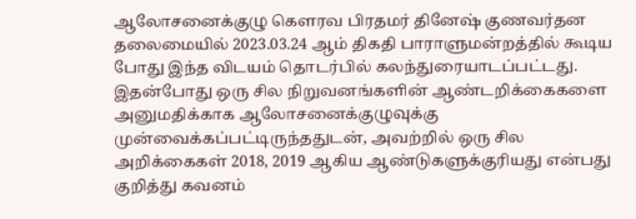ஆலோசனைக்குழு கௌரவ பிரதமர் தினேஷ் குணவர்தன தலைமையில் 2023.03.24 ஆம் திகதி பாராளுமன்றத்தில் கூடிய போது இந்த விடயம் தொடர்பில் கலந்துரையாடப்பட்டது.
இதன்போது ஒரு சில நிறுவனங்களின் ஆண்டறிக்கைகளை அனுமதிக்காக ஆலோசனைக்குழுவுக்கு முன்வைக்கப்பட்டிருந்ததுடன், அவற்றில் ஒரு சில அறிக்கைகள் 2018, 2019 ஆகிய ஆண்டுகளுக்குரியது என்பது குறித்து கவனம்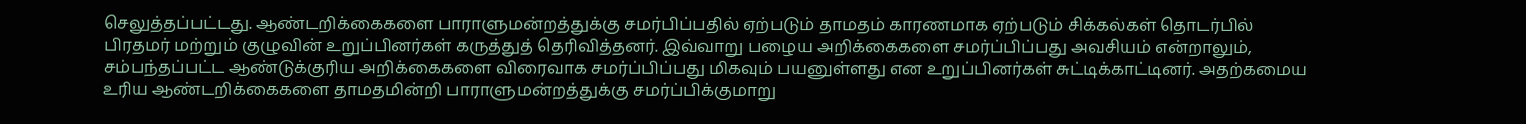செலுத்தப்பட்டது. ஆண்டறிக்கைகளை பாராளுமன்றத்துக்கு சமர்பிப்பதில் ஏற்படும் தாமதம் காரணமாக ஏற்படும் சிக்கல்கள் தொடர்பில் பிரதமர் மற்றும் குழுவின் உறுப்பினர்கள் கருத்துத் தெரிவித்தனர். இவ்வாறு பழைய அறிக்கைகளை சமர்ப்பிப்பது அவசியம் என்றாலும், சம்பந்தப்பட்ட ஆண்டுக்குரிய அறிக்கைகளை விரைவாக சமர்ப்பிப்பது மிகவும் பயனுள்ளது என உறுப்பினர்கள் சுட்டிக்காட்டினர். அதற்கமைய உரிய ஆண்டறிக்கைகளை தாமதமின்றி பாராளுமன்றத்துக்கு சமர்ப்பிக்குமாறு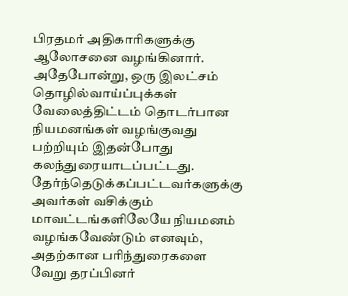பிரதமர் அதிகாரிகளுக்கு ஆலோசனை வழங்கினார்.
அதேபோன்று, ஒரு இலட்சம் தொழில்வாய்ப்புக்கள் வேலைத்திட்டம் தொடர்பான நியமனங்கள் வழங்குவது பற்றியும் இதன்போது கலந்துரையாடப்பட்டது. தேர்ந்தெடுக்கப்பட்டவர்களுக்கு அவர்கள் வசிக்கும் மாவட்டங்களிலேயே நியமனம் வழங்கவேண்டும் எனவும், அதற்கான பரிந்துரைகளை வேறு தரப்பினர்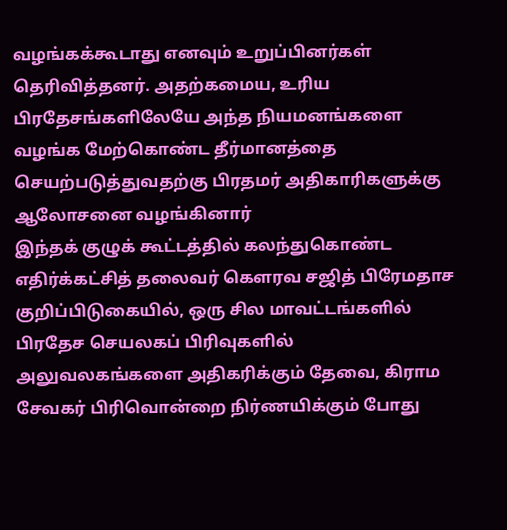வழங்கக்கூடாது எனவும் உறுப்பினர்கள் தெரிவித்தனர். அதற்கமைய, உரிய பிரதேசங்களிலேயே அந்த நியமனங்களை வழங்க மேற்கொண்ட தீர்மானத்தை செயற்படுத்துவதற்கு பிரதமர் அதிகாரிகளுக்கு ஆலோசனை வழங்கினார்
இந்தக் குழுக் கூட்டத்தில் கலந்துகொண்ட எதிர்க்கட்சித் தலைவர் கௌரவ சஜித் பிரேமதாச குறிப்பிடுகையில், ஒரு சில மாவட்டங்களில் பிரதேச செயலகப் பிரிவுகளில் அலுவலகங்களை அதிகரிக்கும் தேவை, கிராம சேவகர் பிரிவொன்றை நிர்ணயிக்கும் போது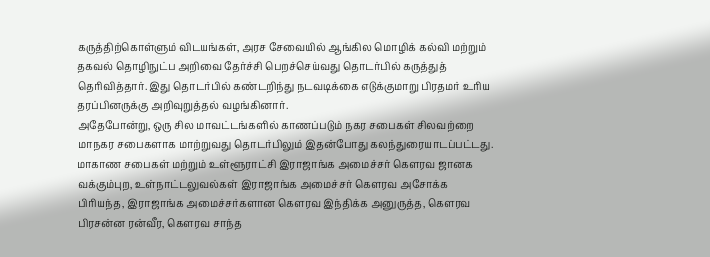கருத்திற்கொள்ளும் விடயங்கள், அரச சேவையில் ஆங்கில மொழிக் கல்வி மற்றும் தகவல் தொழிநுட்ப அறிவை தேர்ச்சி பெறச்செய்வது தொடர்பில் கருத்துத் தெரிவித்தார். இது தொடர்பில் கண்டறிந்து நடவடிக்கை எடுக்குமாறு பிரதமர் உரிய தரப்பினருக்கு அறிவுறுத்தல் வழங்கினார்.
அதேபோன்று, ஒரு சில மாவட்டங்களில் காணப்படும் நகர சபைகள் சிலவற்றை மாநகர சபைகளாக மாற்றுவது தொடர்பிலும் இதன்போது கலந்துரையாடப்பட்டது.
மாகாண சபைகள் மற்றும் உள்ளூராட்சி இராஜாங்க அமைச்சர் கௌரவ ஜானக வக்கும்புற, உள்நாட்டலுவல்கள் இராஜாங்க அமைச்சர் கௌரவ அசோக்க பிரியந்த, இராஜாங்க அமைச்சர்களான கௌரவ இந்திக்க அனுருத்த, கௌரவ பிரசன்ன ரன்வீர, கௌரவ சாந்த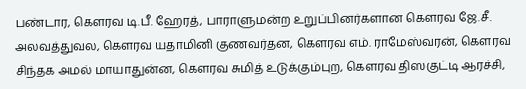பண்டார, கௌரவ டி.பீ. ஹேரத், பாராளுமன்ற உறுப்பினர்களான கௌரவ ஜே.சீ. அலவத்துவல, கௌரவ யதாமினி குணவர்தன, கௌரவ எம். ராமேஸ்வரன், கௌரவ சிந்தக அமல் மாயாதுன்ன, கௌரவ சுமித் உடுக்கும்புற, கௌரவ திஸகுட்டி ஆரச்சி,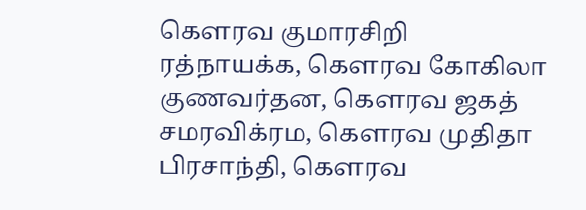கௌரவ குமாரசிறி ரத்நாயக்க, கௌரவ கோகிலா குணவர்தன, கௌரவ ஜகத் சமரவிக்ரம, கௌரவ முதிதா பிரசாந்தி, கௌரவ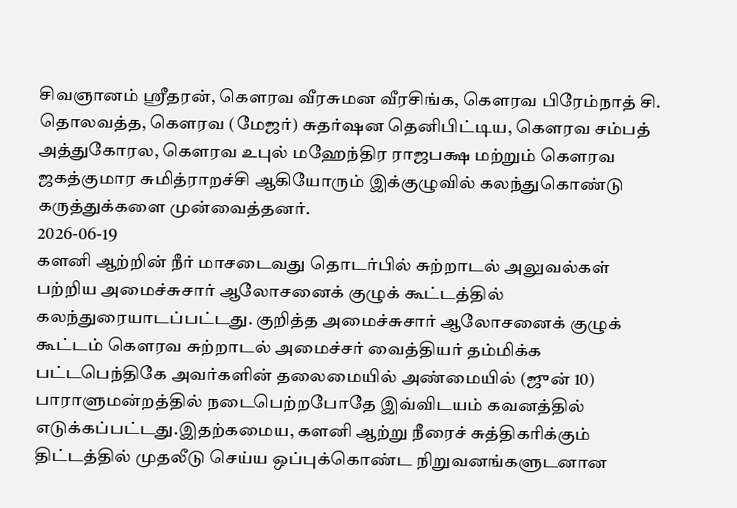சிவஞானம் ஸ்ரீதரன், கௌரவ வீரசுமன வீரசிங்க, கௌரவ பிரேம்நாத் சி. தொலவத்த, கௌரவ (மேஜர்) சுதர்ஷன தெனிபிட்டிய, கௌரவ சம்பத் அத்துகோரல, கௌரவ உபுல் மஹேந்திர ராஜபக்ஷ மற்றும் கௌரவ ஜகத்குமார சுமித்ராறச்சி ஆகியோரும் இக்குழுவில் கலந்துகொண்டு கருத்துக்களை முன்வைத்தனர்.
2026-06-19
களனி ஆற்றின் நீர் மாசடைவது தொடர்பில் சுற்றாடல் அலுவல்கள் பற்றிய அமைச்சுசார் ஆலோசனைக் குழுக் கூட்டத்தில் கலந்துரையாடப்பட்டது. குறித்த அமைச்சுசார் ஆலோசனைக் குழுக் கூட்டம் கௌரவ சுற்றாடல் அமைச்சர் வைத்தியர் தம்மிக்க பட்டபெந்திகே அவர்களின் தலைமையில் அண்மையில் (ஜுன் 10) பாராளுமன்றத்தில் நடைபெற்றபோதே இவ்விடயம் கவனத்தில் எடுக்கப்பட்டது.இதற்கமைய, களனி ஆற்று நீரைச் சுத்திகரிக்கும் திட்டத்தில் முதலீடு செய்ய ஒப்புக்கொண்ட நிறுவனங்களுடனான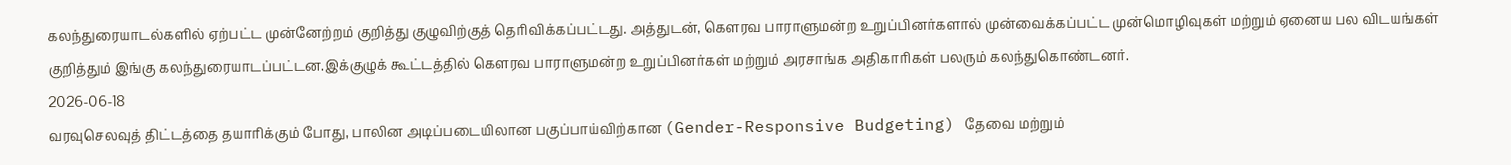கலந்துரையாடல்களில் ஏற்பட்ட முன்னேற்றம் குறித்து குழுவிற்குத் தெரிவிக்கப்பட்டது. அத்துடன், கௌரவ பாராளுமன்ற உறுப்பினர்களால் முன்வைக்கப்பட்ட முன்மொழிவுகள் மற்றும் ஏனைய பல விடயங்கள் குறித்தும் இங்கு கலந்துரையாடப்பட்டன.இக்குழுக் கூட்டத்தில் கௌரவ பாராளுமன்ற உறுப்பினர்கள் மற்றும் அரசாங்க அதிகாரிகள் பலரும் கலந்துகொண்டனர்.
2026-06-18
வரவுசெலவுத் திட்டத்தை தயாரிக்கும் போது, பாலின அடிப்படையிலான பகுப்பாய்விற்கான (Gender-Responsive Budgeting) தேவை மற்றும்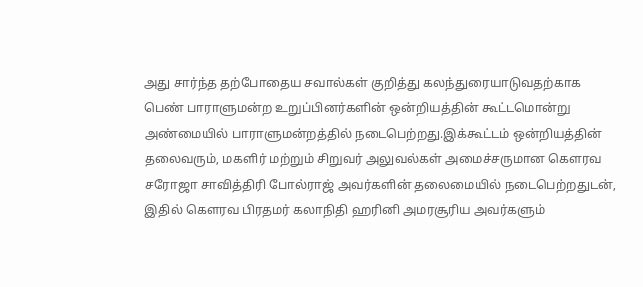அது சார்ந்த தற்போதைய சவால்கள் குறித்து கலந்துரையாடுவதற்காக பெண் பாராளுமன்ற உறுப்பினர்களின் ஒன்றியத்தின் கூட்டமொன்று அண்மையில் பாராளுமன்றத்தில் நடைபெற்றது.இக்கூட்டம் ஒன்றியத்தின் தலைவரும், மகளிர் மற்றும் சிறுவர் அலுவல்கள் அமைச்சருமான கௌரவ சரோஜா சாவித்திரி போல்ராஜ் அவர்களின் தலைமையில் நடைபெற்றதுடன், இதில் கௌரவ பிரதமர் கலாநிதி ஹரினி அமரசூரிய அவர்களும்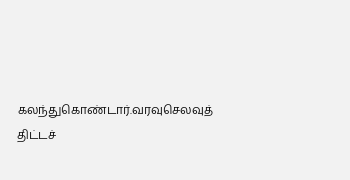கலந்துகொண்டார்.வரவுசெலவுத் திட்டச்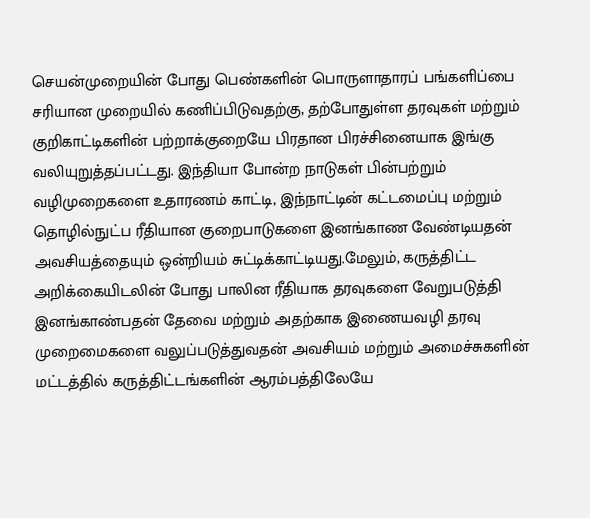செயன்முறையின் போது பெண்களின் பொருளாதாரப் பங்களிப்பை சரியான முறையில் கணிப்பிடுவதற்கு, தற்போதுள்ள தரவுகள் மற்றும் குறிகாட்டிகளின் பற்றாக்குறையே பிரதான பிரச்சினையாக இங்கு வலியுறுத்தப்பட்டது. இந்தியா போன்ற நாடுகள் பின்பற்றும் வழிமுறைகளை உதாரணம் காட்டி, இந்நாட்டின் கட்டமைப்பு மற்றும் தொழில்நுட்ப ரீதியான குறைபாடுகளை இனங்காண வேண்டியதன் அவசியத்தையும் ஒன்றியம் சுட்டிக்காட்டியது.மேலும், கருத்திட்ட அறிக்கையிடலின் போது பாலின ரீதியாக தரவுகளை வேறுபடுத்தி இனங்காண்பதன் தேவை மற்றும் அதற்காக இணையவழி தரவு முறைமைகளை வலுப்படுத்துவதன் அவசியம் மற்றும் அமைச்சுகளின் மட்டத்தில் கருத்திட்டங்களின் ஆரம்பத்திலேயே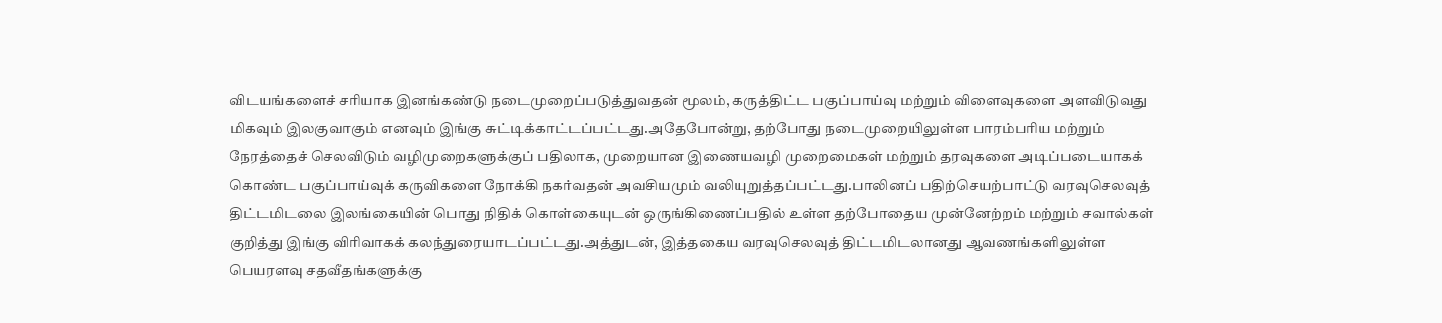விடயங்களைச் சரியாக இனங்கண்டு நடைமுறைப்படுத்துவதன் மூலம், கருத்திட்ட பகுப்பாய்வு மற்றும் விளைவுகளை அளவிடுவது மிகவும் இலகுவாகும் எனவும் இங்கு சுட்டிக்காட்டப்பட்டது.அதேபோன்று, தற்போது நடைமுறையிலுள்ள பாரம்பரிய மற்றும் நேரத்தைச் செலவிடும் வழிமுறைகளுக்குப் பதிலாக, முறையான இணையவழி முறைமைகள் மற்றும் தரவுகளை அடிப்படையாகக் கொண்ட பகுப்பாய்வுக் கருவிகளை நோக்கி நகர்வதன் அவசியமும் வலியுறுத்தப்பட்டது.பாலினப் பதிற்செயற்பாட்டு வரவுசெலவுத் திட்டமிடலை இலங்கையின் பொது நிதிக் கொள்கையுடன் ஒருங்கிணைப்பதில் உள்ள தற்போதைய முன்னேற்றம் மற்றும் சவால்கள் குறித்து இங்கு விரிவாகக் கலந்துரையாடப்பட்டது.அத்துடன், இத்தகைய வரவுசெலவுத் திட்டமிடலானது ஆவணங்களிலுள்ள பெயரளவு சதவீதங்களுக்கு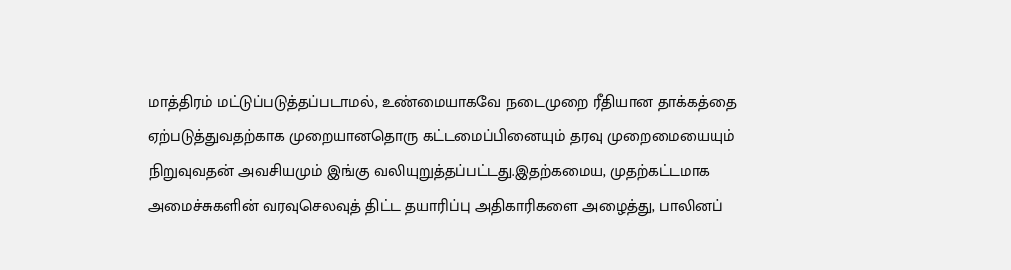மாத்திரம் மட்டுப்படுத்தப்படாமல், உண்மையாகவே நடைமுறை ரீதியான தாக்கத்தை ஏற்படுத்துவதற்காக முறையானதொரு கட்டமைப்பினையும் தரவு முறைமையையும் நிறுவுவதன் அவசியமும் இங்கு வலியுறுத்தப்பட்டது.இதற்கமைய, முதற்கட்டமாக அமைச்சுகளின் வரவுசெலவுத் திட்ட தயாரிப்பு அதிகாரிகளை அழைத்து, பாலினப்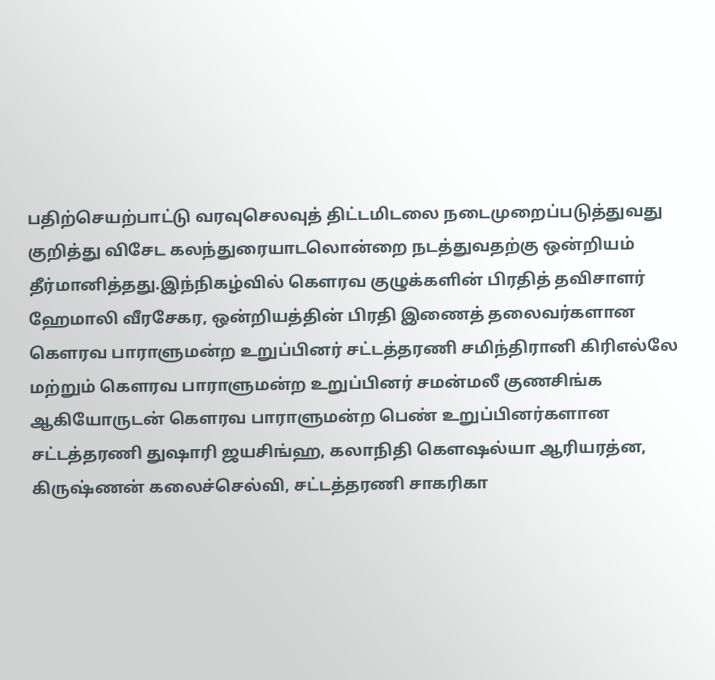பதிற்செயற்பாட்டு வரவுசெலவுத் திட்டமிடலை நடைமுறைப்படுத்துவது குறித்து விசேட கலந்துரையாடலொன்றை நடத்துவதற்கு ஒன்றியம் தீர்மானித்தது.இந்நிகழ்வில் கௌரவ குழுக்களின் பிரதித் தவிசாளர் ஹேமாலி வீரசேகர, ஒன்றியத்தின் பிரதி இணைத் தலைவர்களான கௌரவ பாராளுமன்ற உறுப்பினர் சட்டத்தரணி சமிந்திரானி கிரிஎல்லே மற்றும் கௌரவ பாராளுமன்ற உறுப்பினர் சமன்மலீ குணசிங்க ஆகியோருடன் கௌரவ பாராளுமன்ற பெண் உறுப்பினர்களான சட்டத்தரணி துஷாரி ஜயசிங்ஹ, கலாநிதி கௌஷல்யா ஆரியரத்ன, கிருஷ்ணன் கலைச்செல்வி, சட்டத்தரணி சாகரிகா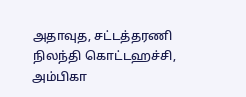அதாவுத, சட்டத்தரணி நிலந்தி கொட்டஹச்சி, அம்பிகா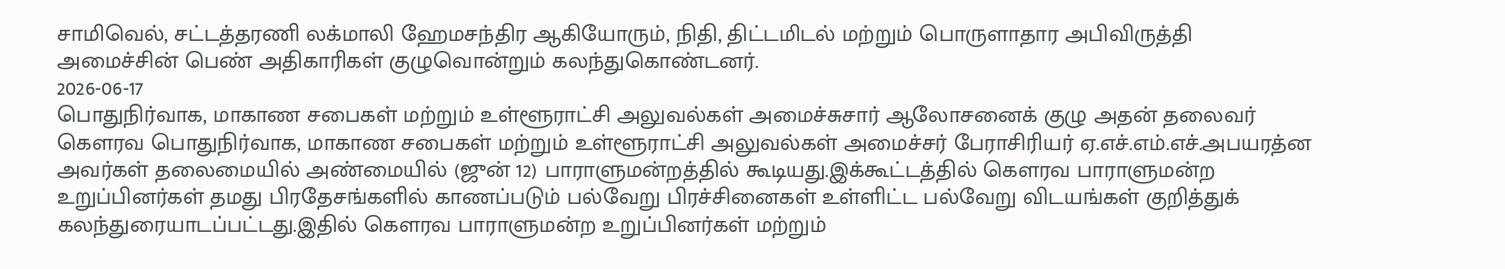சாமிவெல், சட்டத்தரணி லக்மாலி ஹேமசந்திர ஆகியோரும், நிதி, திட்டமிடல் மற்றும் பொருளாதார அபிவிருத்தி அமைச்சின் பெண் அதிகாரிகள் குழுவொன்றும் கலந்துகொண்டனர்.
2026-06-17
பொதுநிர்வாக, மாகாண சபைகள் மற்றும் உள்ளூராட்சி அலுவல்கள் அமைச்சுசார் ஆலோசனைக் குழு அதன் தலைவர் கௌரவ பொதுநிர்வாக, மாகாண சபைகள் மற்றும் உள்ளூராட்சி அலுவல்கள் அமைச்சர் பேராசிரியர் ஏ.எச்.எம்.எச்.அபயரத்ன அவர்கள் தலைமையில் அண்மையில் (ஜுன் 12) பாராளுமன்றத்தில் கூடியது.இக்கூட்டத்தில் கௌரவ பாராளுமன்ற உறுப்பினர்கள் தமது பிரதேசங்களில் காணப்படும் பல்வேறு பிரச்சினைகள் உள்ளிட்ட பல்வேறு விடயங்கள் குறித்துக் கலந்துரையாடப்பட்டது.இதில் கௌரவ பாராளுமன்ற உறுப்பினர்கள் மற்றும்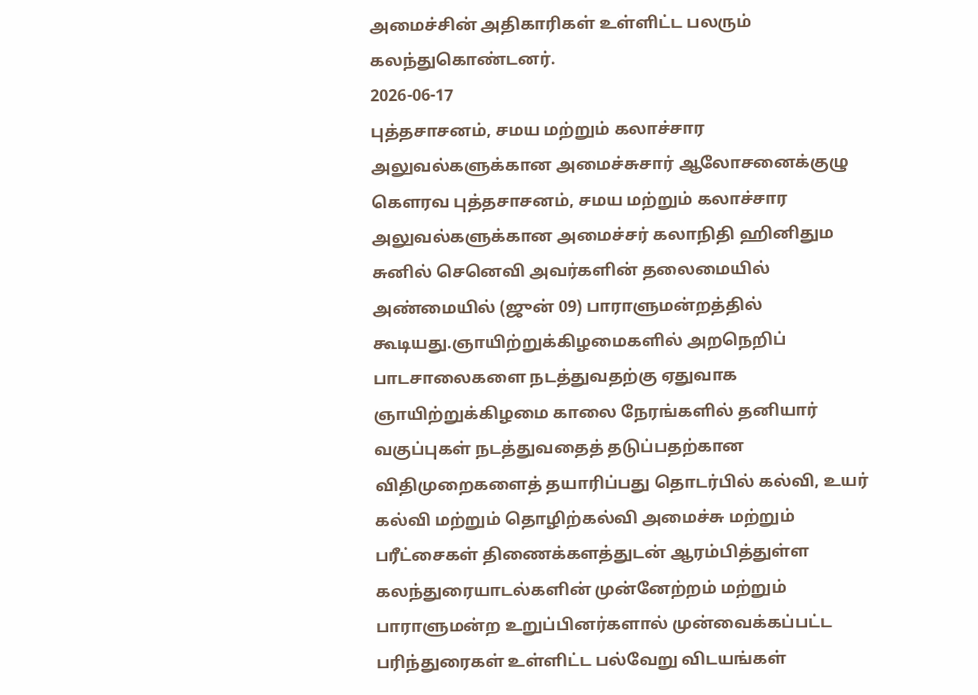அமைச்சின் அதிகாரிகள் உள்ளிட்ட பலரும் கலந்துகொண்டனர்.
2026-06-17
புத்தசாசனம், சமய மற்றும் கலாச்சார அலுவல்களுக்கான அமைச்சுசார் ஆலோசனைக்குழு கௌரவ புத்தசாசனம், சமய மற்றும் கலாச்சார அலுவல்களுக்கான அமைச்சர் கலாநிதி ஹினிதும சுனில் செனெவி அவர்களின் தலைமையில் அண்மையில் (ஜுன் 09) பாராளுமன்றத்தில் கூடியது.ஞாயிற்றுக்கிழமைகளில் அறநெறிப் பாடசாலைகளை நடத்துவதற்கு ஏதுவாக ஞாயிற்றுக்கிழமை காலை நேரங்களில் தனியார் வகுப்புகள் நடத்துவதைத் தடுப்பதற்கான விதிமுறைகளைத் தயாரிப்பது தொடர்பில் கல்வி, உயர் கல்வி மற்றும் தொழிற்கல்வி அமைச்சு மற்றும் பரீட்சைகள் திணைக்களத்துடன் ஆரம்பித்துள்ள கலந்துரையாடல்களின் முன்னேற்றம் மற்றும் பாராளுமன்ற உறுப்பினர்களால் முன்வைக்கப்பட்ட பரிந்துரைகள் உள்ளிட்ட பல்வேறு விடயங்கள்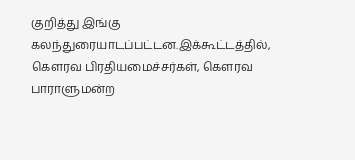குறித்து இங்கு கலந்துரையாடப்பட்டன.இக்கூட்டத்தில், கௌரவ பிரதியமைச்சர்கள், கௌரவ பாராளுமன்ற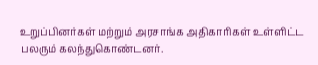உறுப்பினர்கள் மற்றும் அரசாங்க அதிகாரிகள் உள்ளிட்ட பலரும் கலந்துகொண்டனர்.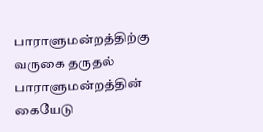பாராளுமன்றத்திற்கு வருகை தருதல்
பாராளுமன்றத்தின் கையேடு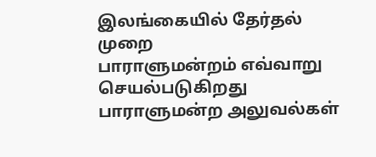இலங்கையில் தேர்தல் முறை
பாராளுமன்றம் எவ்வாறு செயல்படுகிறது
பாராளுமன்ற அலுவல்கள்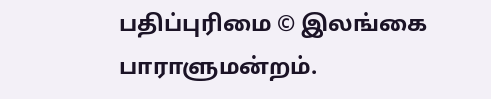பதிப்புரிமை © இலங்கை பாராளுமன்றம்.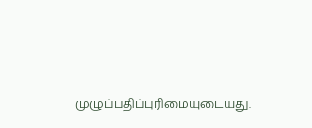முழுப்பதிப்புரிமையுடையது.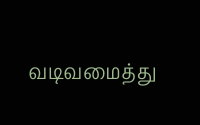வடிவமைத்து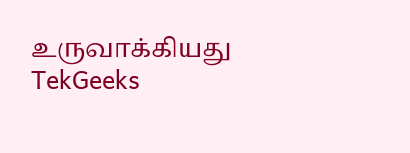உருவாக்கியது TekGeeks